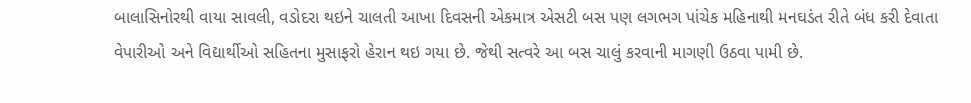બાલાસિનોરથી વાયા સાવલી, વડોદરા થઇને ચાલતી આખા દિવસની એકમાત્ર એસટી બસ પણ લગભગ પાંચેક મહિનાથી મનઘડંત રીતે બંધ કરી દેવાતા વેપારીઓ અને વિદ્યાર્થીઓ સહિતના મુસાફરો હેરાન થઇ ગયા છે. જેથી સત્વરે આ બસ ચાલું કરવાની માગણી ઉઠવા પામી છે.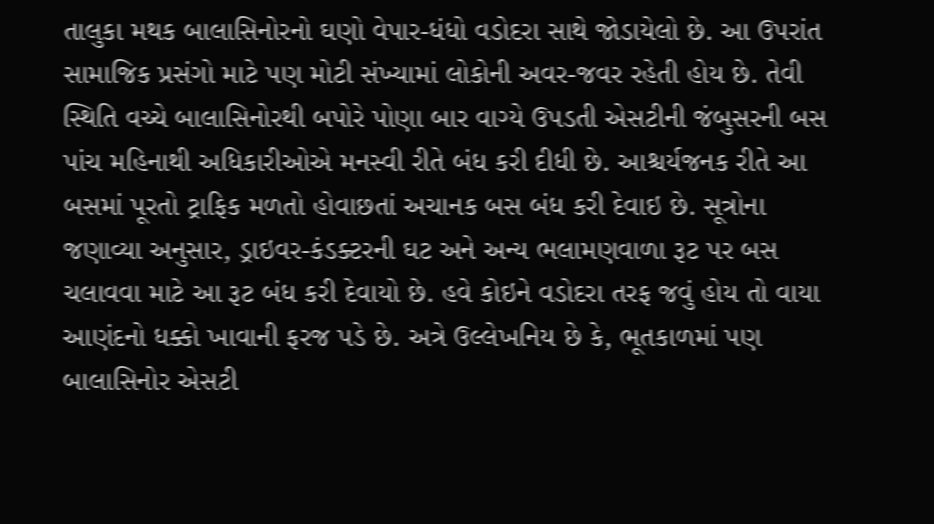તાલુકા મથક બાલાસિનોરનો ઘણો વેપાર-ધંધો વડોદરા સાથે જોડાયેલો છે. આ ઉપરાંત સામાજિક પ્રસંગો માટે પણ મોટી સંખ્યામાં લોકોની અવર-જવર રહેતી હોય છે. તેવી સ્થિતિ વચ્ચે બાલાસિનોરથી બપોરે પોણા બાર વાગ્યે ઉપડતી એસટીની જંબુસરની બસ પાંચ મહિનાથી અધિકારીઓએ મનસ્વી રીતે બંધ કરી દીધી છે. આશ્ચર્યજનક રીતે આ બસમાં પૂરતો ટ્રાફિક મળતો હોવાછતાં અચાનક બસ બંધ કરી દેવાઇ છે. સૂત્રોના જણાવ્યા અનુસાર, ડ્રાઇવર-કંડક્ટરની ઘટ અને અન્ય ભલામણવાળા રૂટ પર બસ ચલાવવા માટે આ રૂટ બંધ કરી દેવાયો છે. હવે કોઇને વડોદરા તરફ જવું હોય તો વાયા આણંદનો ધક્કો ખાવાની ફરજ પડે છે. અત્રે ઉલ્લેખનિય છે કે, ભૂતકાળમાં પણ બાલાસિનોર એસટી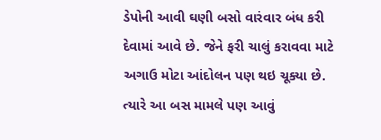ડેપોની આવી ઘણી બસો વારંવાર બંધ કરી દેવામાં આવે છે. જેને ફરી ચાલું કરાવવા માટે અગાઉ મોટા આંદોલન પણ થઇ ચૂક્યા છે. ત્યારે આ બસ મામલે પણ આવું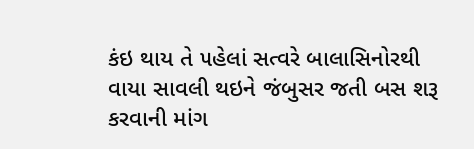કંઇ થાય તે ૫હેલાં સત્વરે બાલાસિનોરથી વાયા સાવલી થઇને જંબુસર જતી બસ શરૂ કરવાની માંગ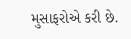મુસાફરોએ કરી છે.